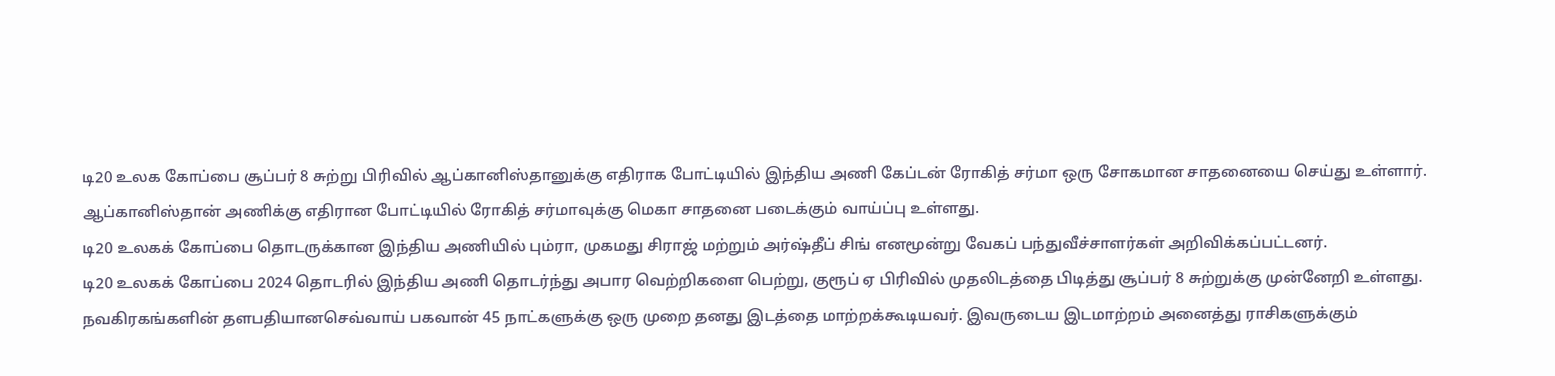டி20 உலக கோப்பை சூப்பர் 8 சுற்று பிரிவில் ஆப்கானிஸ்தானுக்கு எதிராக போட்டியில் இந்திய அணி கேப்டன் ரோகித் சர்மா ஒரு சோகமான சாதனையை செய்து உள்ளார்.
ஆப்கானிஸ்தான் அணிக்கு எதிரான போட்டியில் ரோகித் சர்மாவுக்கு மெகா சாதனை படைக்கும் வாய்ப்பு உள்ளது.
டி20 உலகக் கோப்பை தொடருக்கான இந்திய அணியில் பும்ரா, முகமது சிராஜ் மற்றும் அர்ஷ்தீப் சிங் எனமூன்று வேகப் பந்துவீச்சாளர்கள் அறிவிக்கப்பட்டனர்.
டி20 உலகக் கோப்பை 2024 தொடரில் இந்திய அணி தொடர்ந்து அபார வெற்றிகளை பெற்று, குரூப் ஏ பிரிவில் முதலிடத்தை பிடித்து சூப்பர் 8 சுற்றுக்கு முன்னேறி உள்ளது.
நவகிரகங்களின் தளபதியானசெவ்வாய் பகவான் 45 நாட்களுக்கு ஒரு முறை தனது இடத்தை மாற்றக்கூடியவர். இவருடைய இடமாற்றம் அனைத்து ராசிகளுக்கும்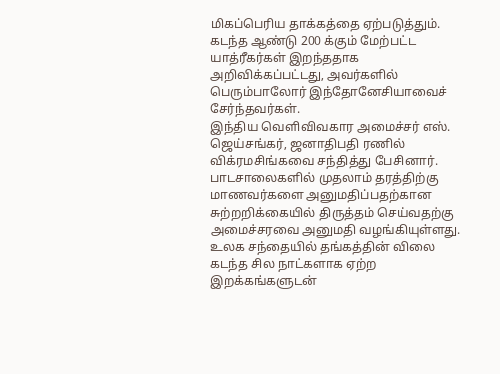மிகப்பெரிய தாக்கத்தை ஏற்படுத்தும்.
கடந்த ஆண்டு 200 க்கும் மேற்பட்ட யாத்ரீகர்கள் இறந்ததாக அறிவிக்கப்பட்டது, அவர்களில் பெரும்பாலோர் இந்தோனேசியாவைச் சேர்ந்தவர்கள்.
இந்திய வெளிவிவகார அமைச்சர் எஸ். ஜெய்சங்கர், ஜனாதிபதி ரணில் விக்ரமசிங்கவை சந்தித்து பேசினார்.
பாடசாலைகளில் முதலாம் தரத்திற்கு மாணவர்களை அனுமதிப்பதற்கான சுற்றறிக்கையில் திருத்தம் செய்வதற்கு அமைச்சரவை அனுமதி வழங்கியுள்ளது.
உலக சந்தையில் தங்கத்தின் விலை கடந்த சில நாட்களாக ஏற்ற இறக்கங்களுடன்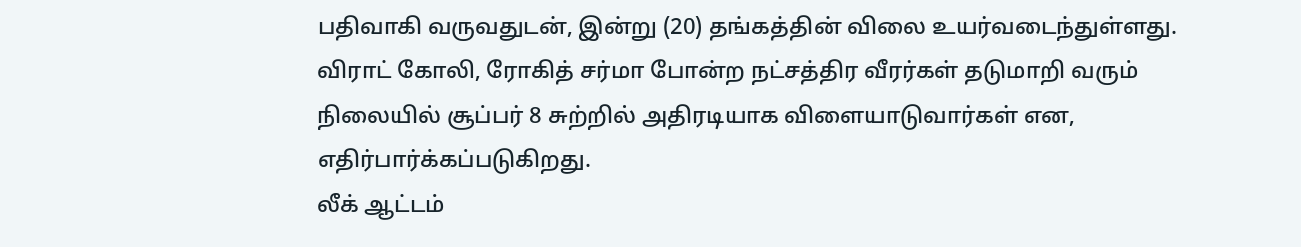பதிவாகி வருவதுடன், இன்று (20) தங்கத்தின் விலை உயர்வடைந்துள்ளது.
விராட் கோலி, ரோகித் சர்மா போன்ற நட்சத்திர வீரர்கள் தடுமாறி வரும் நிலையில் சூப்பர் 8 சுற்றில் அதிரடியாக விளையாடுவார்கள் என, எதிர்பார்க்கப்படுகிறது.
லீக் ஆட்டம்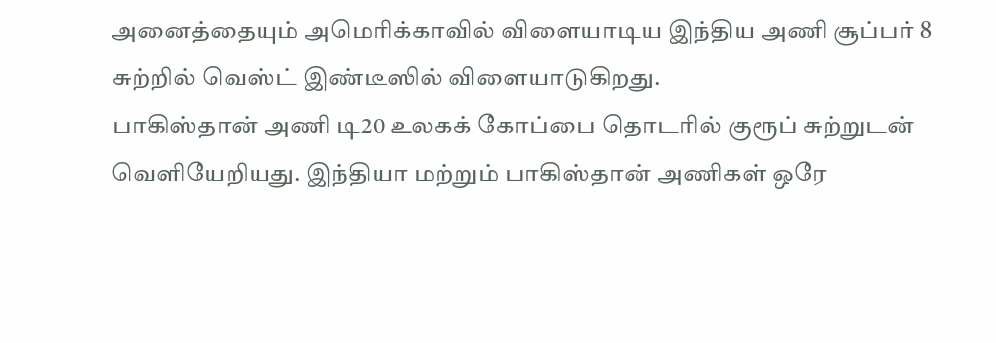அனைத்தையும் அமெரிக்காவில் விளையாடிய இந்திய அணி சூப்பர் 8 சுற்றில் வெஸ்ட் இண்டீஸில் விளையாடுகிறது.
பாகிஸ்தான் அணி டி20 உலகக் கோப்பை தொடரில் குரூப் சுற்றுடன் வெளியேறியது. இந்தியா மற்றும் பாகிஸ்தான் அணிகள் ஒரே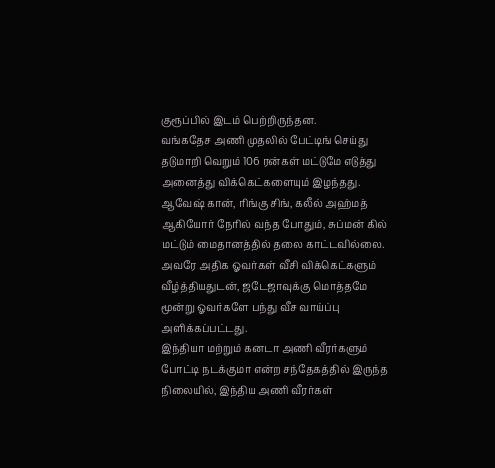குரூப்பில் இடம் பெற்றிருந்தன.
வங்கதேச அணி முதலில் பேட்டிங் செய்து தடுமாறி வெறும் 106 ரன்கள் மட்டுமே எடுத்து அனைத்து விக்கெட்களையும் இழந்தது.
ஆவேஷ் கான், ரிங்கு சிங், கலீல் அஹ்மத் ஆகியோர் நேரில் வந்த போதும், சுப்மன் கில் மட்டும் மைதானத்தில் தலை காட்டவில்லை.
அவரே அதிக ஓவர்கள் வீசி விக்கெட்களும் வீழ்த்தியதுடன், ஜடேஜாவுக்கு மொத்தமே மூன்று ஓவர்களே பந்து வீச வாய்ப்பு அளிக்கப்பட்டது.
இந்தியா மற்றும் கனடா அணி வீரர்களும் போட்டி நடக்குமா என்ற சந்தேகத்தில் இருந்த நிலையில், இந்திய அணி வீரர்கள்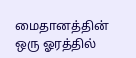மைதானத்தின் ஒரு ஓரத்தில்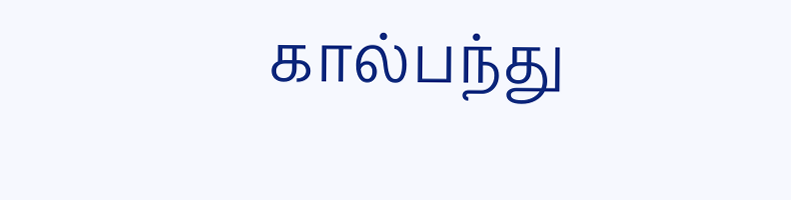கால்பந்து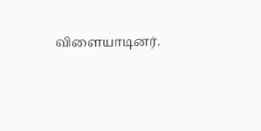விளையாடினர்.